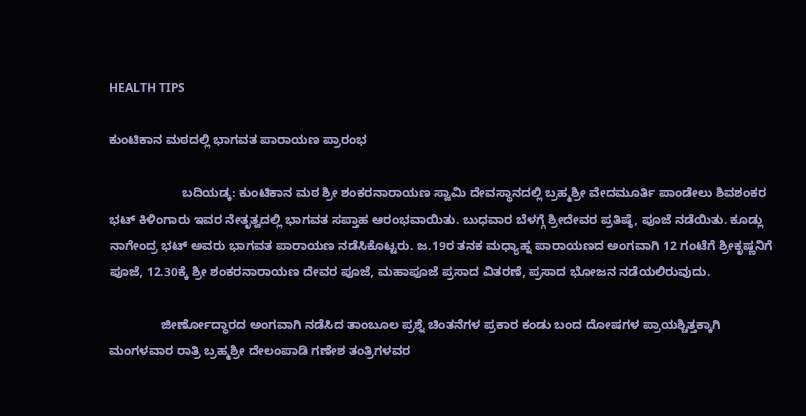HEALTH TIPS

ಕುಂಟಿಕಾನ ಮಠದಲ್ಲಿ ಭಾಗವತ ಪಾರಾಯಣ ಪ್ರಾರಂಭ

                     ಬದಿಯಡ್ಕ: ಕುಂಟಿಕಾನ ಮಠ ಶ್ರೀ ಶಂಕರನಾರಾಯಣ ಸ್ವಾಮಿ ದೇವಸ್ಥಾನದಲ್ಲಿ ಬ್ರಹ್ಮಶ್ರೀ ವೇದಮೂರ್ತಿ ಪಾಂಡೇಲು ಶಿವಶಂಕರ ಭಟ್ ಕಿಳಿಂಗಾರು ಇವರ ನೇತೃತ್ವದಲ್ಲಿ ಭಾಗವತ ಸಪ್ತಾಹ ಆರಂಭವಾಯಿತು. ಬುಧವಾರ ಬೆಳಗ್ಗೆ ಶ್ರೀದೇವರ ಪ್ರತಿಷ್ಠೆ, ಪೂಜೆ ನಡೆಯಿತು. ಕೂಡ್ಲು ನಾಗೇಂದ್ರ ಭಟ್ ಅವರು ಭಾಗವತ ಪಾರಾಯಣ ನಡೆಸಿಕೊಟ್ಟರು. ಜ.19ರ ತನಕ ಮಧ್ಯಾಹ್ನ ಪಾರಾಯಣದ ಅಂಗವಾಗಿ 12 ಗಂಟೆಗೆ ಶ್ರೀಕೃಷ್ಣನಿಗೆ ಪೂಜೆ, 12.30ಕ್ಕೆ ಶ್ರೀ ಶಂಕರನಾರಾಯಣ ದೇವರ ಪೂಜೆ, ಮಹಾಪೂಜೆ ಪ್ರಸಾದ ವಿತರಣೆ, ಪ್ರಸಾದ ಭೋಜನ ನಡೆಯಲಿರುವುದು.

               ಜೀರ್ಣೋದ್ಧಾರದ ಅಂಗವಾಗಿ ನಡೆಸಿದ ತಾಂಬೂಲ ಪ್ರಶ್ನೆ ಚಿಂತನೆಗಳ ಪ್ರಕಾರ ಕಂಡು ಬಂದ ದೋಷಗಳ ಪ್ರಾಯಶ್ಚಿತ್ತಕ್ಕಾಗಿ ಮಂಗಳವಾರ ರಾತ್ರಿ ಬ್ರಹ್ಮಶ್ರೀ ದೇಲಂಪಾಡಿ ಗಣೇಶ ತಂತ್ರಿಗಳವರ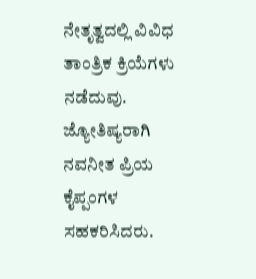ನೇತೃತ್ವದಲ್ಲಿ ವಿವಿಧ ತಾಂತ್ರಿಕ ಕ್ರಿಯೆಗಳು ನಡೆದುವು. ಜ್ಯೋತಿಷ್ಯರಾಗಿ ನವನೀತ ಪ್ರಿಯ ಕೈಪ್ಪಂಗಳ ಸಹಕರಿಸಿದರು.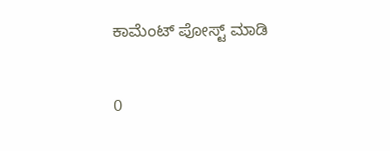ಕಾಮೆಂಟ್‌‌ ಪೋಸ್ಟ್‌ ಮಾಡಿ

0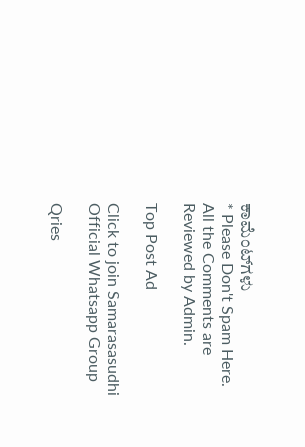ಕಾಮೆಂಟ್‌ಗಳು
* Please Don't Spam Here. All the Comments are Reviewed by Admin.

Top Post Ad

Click to join Samarasasudhi Official Whatsapp Group

Qries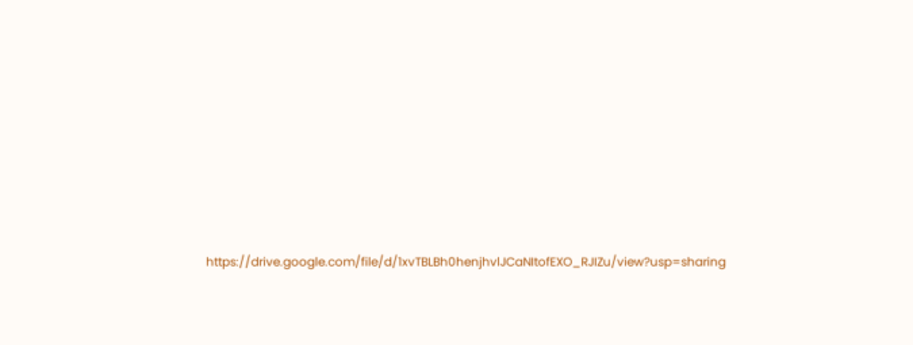https://drive.google.com/file/d/1xvTBLBh0henjhvlJCaNItofEXO_RJIZu/view?usp=sharing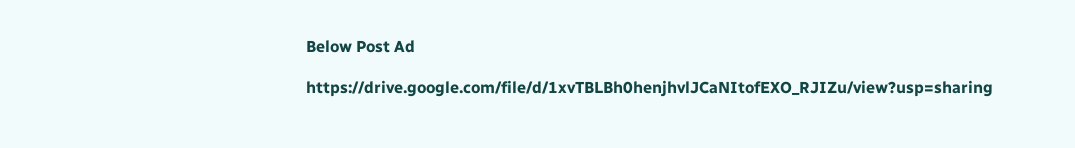Below Post Ad

https://drive.google.com/file/d/1xvTBLBh0henjhvlJCaNItofEXO_RJIZu/view?usp=sharing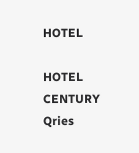HOTEL

HOTEL
CENTURY
Qries